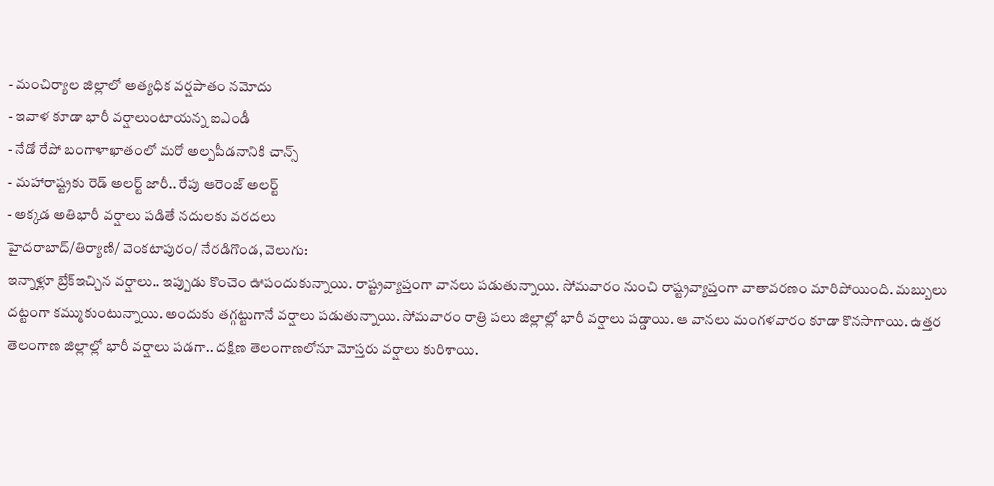- మంచిర్యాల జిల్లాలో అత్యధిక వర్షపాతం నమోదు
- ఇవాళ కూడా భారీ వర్షాలుంటాయన్న ఐఎండీ
- నేడో రేపో బంగాళాఖాతంలో మరో అల్పపీడనానికి చాన్స్
- మహారాష్ట్రకు రెడ్ అలర్ట్ జారీ.. రేపు ఆరెంజ్ అలర్ట్
- అక్కడ అతిభారీ వర్షాలు పడితే నదులకు వరదలు
హైదరాబాద్/తిర్యాణి/ వెంకటాపురం/ నేరడిగొండ, వెలుగు:
ఇన్నాళ్లూ బ్రేక్ఇచ్చిన వర్షాలు.. ఇప్పుడు కొంచెం ఊపందుకున్నాయి. రాష్ట్రవ్యాప్తంగా వానలు పడుతున్నాయి. సోమవారం నుంచి రాష్ట్రవ్యాప్తంగా వాతావరణం మారిపోయింది. మబ్బులు దట్టంగా కమ్ముకుంటున్నాయి. అందుకు తగ్గట్టుగానే వర్షాలు పడుతున్నాయి. సోమవారం రాత్రి పలు జిల్లాల్లో భారీ వర్షాలు పడ్డాయి. ఆ వానలు మంగళవారం కూడా కొనసాగాయి. ఉత్తర తెలంగాణ జిల్లాల్లో భారీ వర్షాలు పడగా.. దక్షిణ తెలంగాణలోనూ మోస్తరు వర్షాలు కురిశాయి.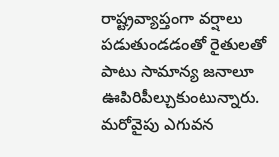రాష్ట్రవ్యాప్తంగా వర్షాలు పడుతుండడంతో రైతులతో పాటు సామాన్య జనాలూ ఊపిరిపీల్చుకుంటున్నారు. మరోవైపు ఎగువన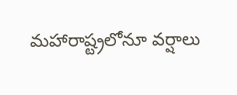మహారాష్ట్రలోనూ వర్షాలు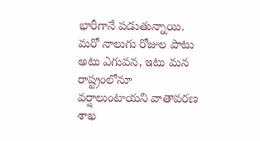భారీగానే పడుతున్నాయి. మరో నాలుగు రోజుల పాటు అటు ఎగువన, ఇటు మన రాష్ట్రంలోనూ వర్షాలుంటాయని వాతావరణ శాఖ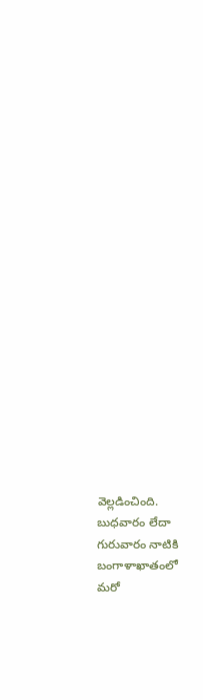వెల్లడించింది. బుధవారం లేదా గురువారం నాటికి బంగాళాఖాతంలో
మరో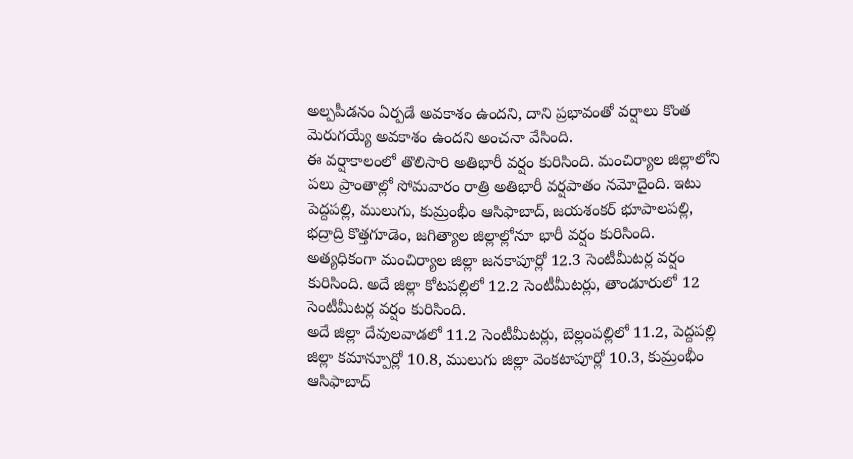అల్పపీడనం ఏర్పడే అవకాశం ఉందని, దాని ప్రభావంతో వర్షాలు కొంత మెరుగయ్యే అవకాశం ఉందని అంచనా వేసింది.
ఈ వర్షాకాలంలో తొలిసారి అతిభారీ వర్షం కురిసింది. మంచిర్యాల జిల్లాలోని పలు ప్రాంతాల్లో సోమవారం రాత్రి అతిభారీ వర్షపాతం నమోదైంది. ఇటు పెద్దపల్లి, ములుగు, కుమ్రంభీం ఆసిఫాబాద్, జయశంకర్ భూపాలపల్లి, భద్రాద్రి కొత్తగూడెం, జగిత్యాల జిల్లాల్లోనూ భారీ వర్షం కురిసింది. అత్యధికంగా మంచిర్యాల జిల్లా జనకాపూర్లో 12.3 సెంటీమీటర్ల వర్షం కురిసింది. అదే జిల్లా కోటపల్లిలో 12.2 సెంటీమీటర్లు, తాండూరులో 12 సెంటీమీటర్ల వర్షం కురిసింది.
అదే జిల్లా దేవులవాడలో 11.2 సెంటీమీటర్లు, బెల్లంపల్లిలో 11.2, పెద్దపల్లి జిల్లా కమాన్పూర్లో 10.8, ములుగు జిల్లా వెంకటాపూర్లో 10.3, కుమ్రంభీం ఆసిఫాబాద్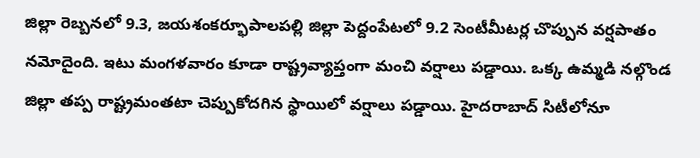జిల్లా రెబ్బనలో 9.3, జయశంకర్భూపాలపల్లి జిల్లా పెద్దంపేటలో 9.2 సెంటీమీటర్ల చొప్పున వర్షపాతం నమోదైంది. ఇటు మంగళవారం కూడా రాష్ట్రవ్యాప్తంగా మంచి వర్షాలు పడ్డాయి. ఒక్క ఉమ్మడి నల్గొండ జిల్లా తప్ప రాష్ట్రమంతటా చెప్పుకోదగిన స్థాయిలో వర్షాలు పడ్డాయి. హైదరాబాద్ సిటీలోనూ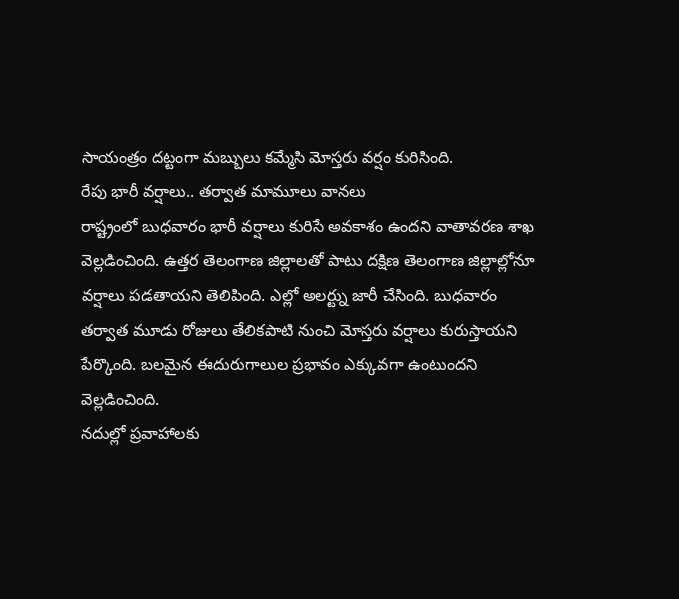సాయంత్రం దట్టంగా మబ్బులు కమ్మేసి మోస్తరు వర్షం కురిసింది.
రేపు భారీ వర్షాలు.. తర్వాత మామూలు వానలు
రాష్ట్రంలో బుధవారం భారీ వర్షాలు కురిసే అవకాశం ఉందని వాతావరణ శాఖ వెల్లడించింది. ఉత్తర తెలంగాణ జిల్లాలతో పాటు దక్షిణ తెలంగాణ జిల్లాల్లోనూ వర్షాలు పడతాయని తెలిపింది. ఎల్లో అలర్ట్ను జారీ చేసింది. బుధవారం తర్వాత మూడు రోజులు తేలికపాటి నుంచి మోస్తరు వర్షాలు కురుస్తాయని పేర్కొంది. బలమైన ఈదురుగాలుల ప్రభావం ఎక్కువగా ఉంటుందని వెల్లడించింది.
నదుల్లో ప్రవాహాలకు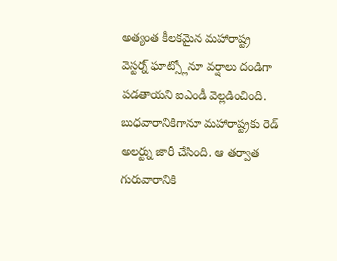అత్యంత కీలకమైన మహారాష్ట్ర వెస్టర్న్ ఘాట్స్లోనూ వర్షాలు దండిగా పడతాయని ఐఎండీ వెల్లడించింది. బుధవారానికిగానూ మహారాష్ట్రకు రెడ్ అలర్ట్ను జారీ చేసింది. ఆ తర్వాత గురువారానికి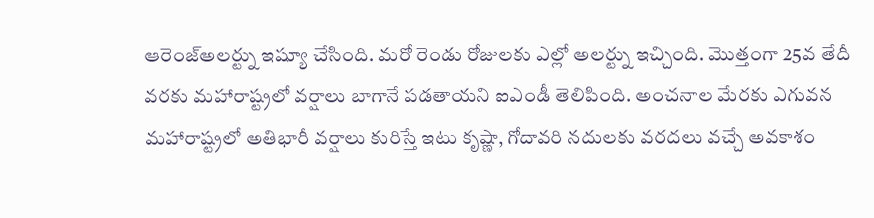ఆరెంజ్అలర్ట్ను ఇష్యూ చేసింది. మరో రెండు రోజులకు ఎల్లో అలర్ట్ను ఇచ్చింది. మొత్తంగా 25వ తేదీ వరకు మహారాష్ట్రలో వర్షాలు బాగానే పడతాయని ఐఎండీ తెలిపింది. అంచనాల మేరకు ఎగువన మహారాష్ట్రలో అతిభారీ వర్షాలు కురిస్తే ఇటు కృష్ణా, గోదావరి నదులకు వరదలు వచ్చే అవకాశం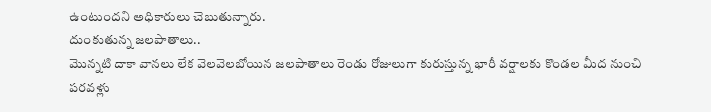ఉంటుందని అధికారులు చెబుతున్నారు.
దుంకుతున్న జలపాతాలు..
మొన్నటి దాకా వానలు లేక వెలవెలబోయిన జలపాతాలు రెండు రోజులుగా కురుస్తున్న భారీ వర్షాలకు కొండల మీద నుంచి పరవళ్లు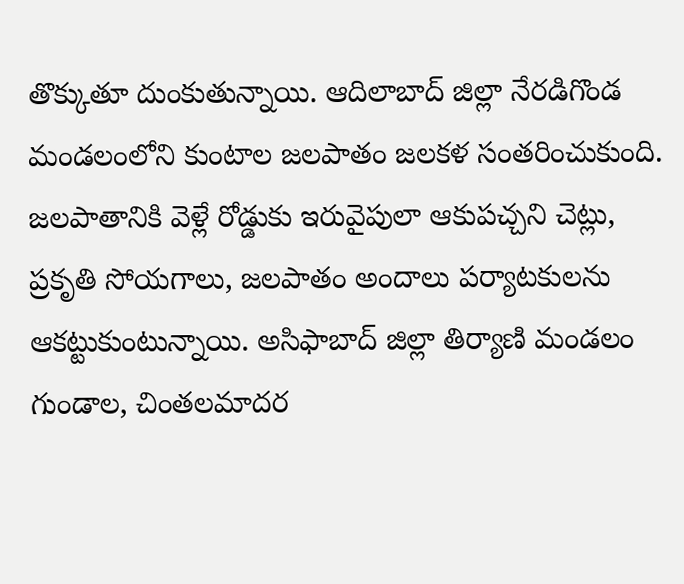తొక్కుతూ దుంకుతున్నాయి. ఆదిలాబాద్ జిల్లా నేరడిగొండ మండలంలోని కుంటాల జలపాతం జలకళ సంతరించుకుంది. జలపాతానికి వెళ్లే రోడ్డుకు ఇరువైపులా ఆకుపచ్చని చెట్లు, ప్రకృతి సోయగాలు, జలపాతం అందాలు పర్యాటకులను ఆకట్టుకుంటున్నాయి. అసిఫాబాద్ జిల్లా తిర్యాణి మండలం గుండాల, చింతలమాదర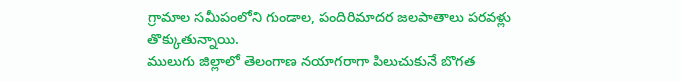గ్రామాల సమీపంలోని గుండాల, పందిరిమాదర జలపాతాలు పరవళ్లు తొక్కుతున్నాయి.
ములుగు జిల్లాలో తెలంగాణ నయాగరాగా పిలుచుకునే బొగత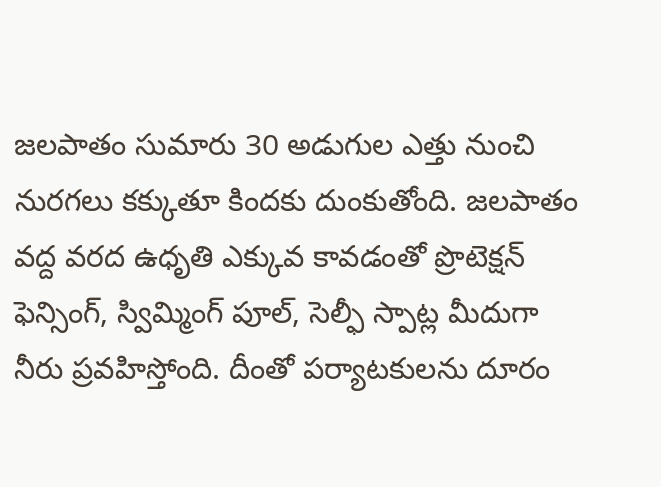జలపాతం సుమారు 30 అడుగుల ఎత్తు నుంచి నురగలు కక్కుతూ కిందకు దుంకుతోంది. జలపాతం వద్ద వరద ఉధృతి ఎక్కువ కావడంతో ప్రొటెక్షన్ ఫెన్సింగ్, స్విమ్మింగ్ పూల్, సెల్ఫీ స్పాట్ల మీదుగా నీరు ప్రవహిస్తోంది. దీంతో పర్యాటకులను దూరం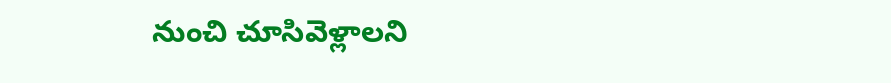నుంచి చూసివెళ్లాలని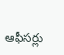ఆఫీసర్లు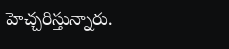హెచ్చరిస్తున్నారు.